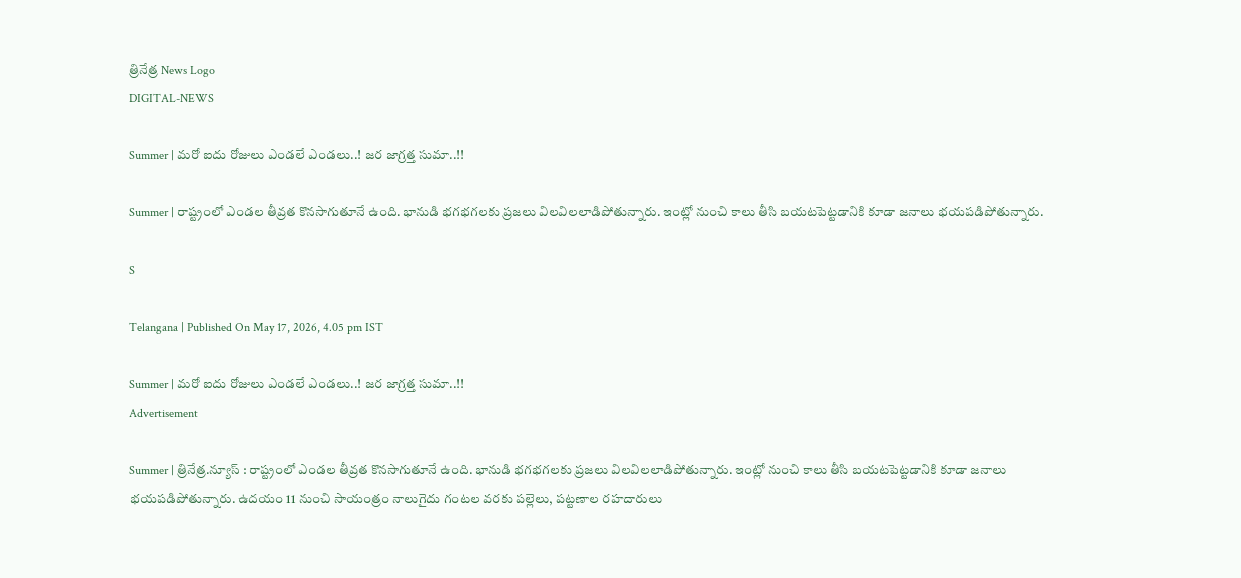త్రినేత్ర News Logo
DIGITAL-NEWS

Summer | మ‌రో ఐదు రోజులు ఎండ‌లే ఎండ‌లు..! జ‌ర జాగ్ర‌త్త సుమా..!!

Summer | రాష్ట్రంలో ఎండ‌ల తీవ్ర‌త కొన‌సాగుతూనే ఉంది. భానుడి భ‌గ‌భ‌గ‌ల‌కు ప్ర‌జ‌లు విల‌విల‌లాడిపోతున్నారు. ఇంట్లో నుంచి కాలు తీసి బ‌య‌ట‌పెట్ట‌డానికి కూడా జ‌నాలు భ‌య‌ప‌డిపోతున్నారు.

S

Telangana | Published On May 17, 2026, 4.05 pm IST

Summer | మ‌రో ఐదు రోజులు ఎండ‌లే ఎండ‌లు..! జ‌ర జాగ్ర‌త్త సుమా..!!
Advertisement

Summer | త్రినేత్ర‌.న్యూస్ : రాష్ట్రంలో ఎండ‌ల తీవ్ర‌త కొన‌సాగుతూనే ఉంది. భానుడి భ‌గ‌భ‌గ‌ల‌కు ప్ర‌జ‌లు విల‌విల‌లాడిపోతున్నారు. ఇంట్లో నుంచి కాలు తీసి బ‌య‌ట‌పెట్ట‌డానికి కూడా జ‌నాలు భ‌య‌ప‌డిపోతున్నారు. ఉద‌యం 11 నుంచి సాయంత్రం నాలుగైదు గంట‌ల వ‌ర‌కు ప‌ల్లెలు, ప‌ట్ట‌ణాల ర‌హ‌దారులు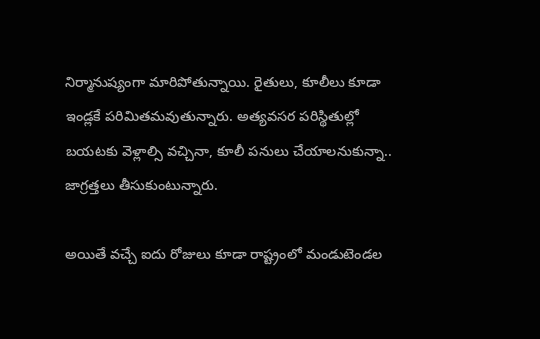నిర్మానుష్యంగా మారిపోతున్నాయి. రైతులు, కూలీలు కూడా ఇండ్ల‌కే ప‌రిమిత‌మ‌వుతున్నారు. అత్య‌వ‌స‌ర ప‌రిస్థితుల్లో బ‌య‌ట‌కు వెళ్లాల్సి వ‌చ్చినా, కూలీ ప‌నులు చేయాల‌నుకున్నా.. జాగ్ర‌త్త‌లు తీసుకుంటున్నారు.

అయితే వ‌చ్చే ఐదు రోజులు కూడా రాష్ట్రంలో మండుటెండ‌ల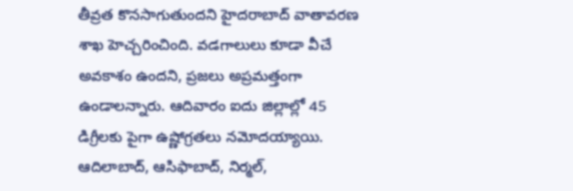తీవ్ర‌త కొన‌సాగుతుంద‌ని హైద‌రాబాద్ వాతావ‌ర‌ణ శాఖ హెచ్చ‌రించింది. వ‌డ‌గాలులు కూడా వీచే అవ‌కాశం ఉంద‌ని, ప్ర‌జ‌లు అప్ర‌మ‌త్తంగా ఉండాల‌న్నారు. ఆదివారం ఐదు జిల్లాల్లో 45 డిగ్రీలకు పైగా ఉష్ణోగ్రతలు నమోదయ్యాయి. ఆదిలాబాద్, ఆసిఫాబాద్, నిర్మల్,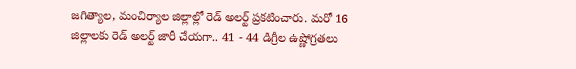జగిత్యాల, మంచిర్యాల జిల్లాల్లో రెడ్ అల‌ర్ట్ ప్ర‌క‌టించారు. మ‌రో 16 జిల్లాల‌కు రెడ్ అల‌ర్ట్ జారీ చేయ‌గా.. 41 - 44 డిగ్రీల ఉష్ణోగ్ర‌త‌లు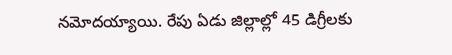న‌మోదయ్యాయి. రేపు ఏడు జిల్లాల్లో 45 డిగ్రీలకు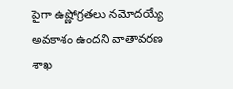పైగా ఉష్ణోగ్రతలు నమోదయ్యే అవకాశం ఉందని వాతావ‌ర‌ణ శాఖ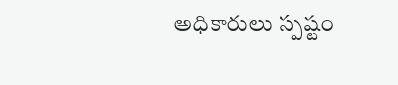అధికారులు స్ప‌ష్టం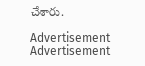చేశారు.

Advertisement
Advertisement